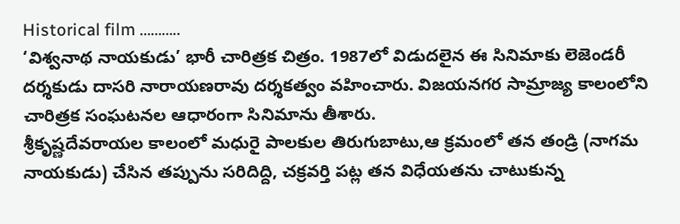Historical film ………..
‘విశ్వనాథ నాయకుడు’ భారీ చారిత్రక చిత్రం. 1987లో విడుదలైన ఈ సినిమాకు లెజెండరీ దర్శకుడు దాసరి నారాయణరావు దర్శకత్వం వహించారు. విజయనగర సామ్రాజ్య కాలంలోని చారిత్రక సంఘటనల ఆధారంగా సినిమాను తీశారు.
శ్రీకృష్ణదేవరాయల కాలంలో మధురై పాలకుల తిరుగుబాటు,ఆ క్రమంలో తన తండ్రి (నాగమ నాయకుడు) చేసిన తప్పును సరిదిద్ది, చక్రవర్తి పట్ల తన విధేయతను చాటుకున్న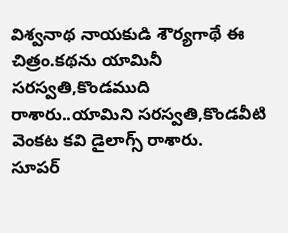విశ్వనాథ నాయకుడి శౌర్యగాథే ఈ చిత్రం.కథను యామినీ సరస్వతి,కొండముది రాశారు..యామిని సరస్వతి,కొండవీటి వెంకట కవి డైలాగ్స్ రాశారు.
సూపర్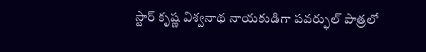స్టార్ కృష్ణ విశ్వనాథ నాయకుడిగా పవర్ఫుల్ పాత్రలో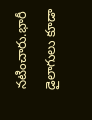నటించారు.భారీ డైలాగులు కూడా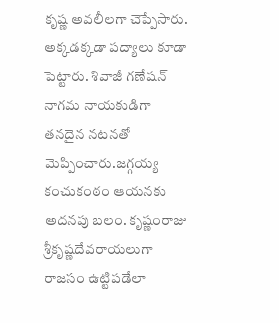కృష్ణ అవలీలగా చెప్పేసారు. అక్కడక్కడా పద్యాలు కూడా పెట్టారు. శివాజీ గణేషన్ నాగమ నాయకుడిగా తనదైన నటనతో మెప్పించారు.జగ్గయ్య కంచుకంఠం ఆయనకు అదనపు బలం. కృష్ణంరాజు శ్రీకృష్ణదేవరాయలుగా రాజసం ఉట్టిపడేలా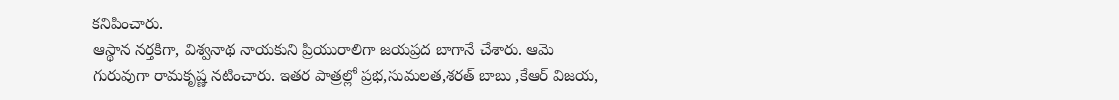కనిపించారు.
ఆస్థాన నర్తకిగా, విశ్వనాథ నాయకుని ప్రియురాలిగా జయప్రద బాగానే చేశారు. ఆమె గురువుగా రామకృష్ణ నటించారు. ఇతర పాత్రల్లో ప్రభ,సుమలత,శరత్ బాబు ,కేఆర్ విజయ,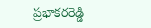ప్రభాకరరెడ్డి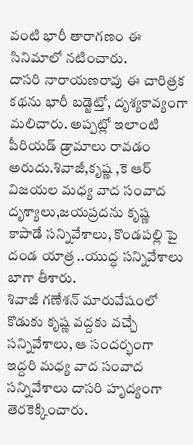వంటి భారీ తారాగణం ఈ సినిమాలో నటించారు.
దాసరి నారాయణరావు ఈ చారిత్రక కథను భారీ బడ్జెట్తో, దృశ్యకావ్యంగా మలిచారు. అప్పట్లో ఇలాంటి పీరియడ్ డ్రామాలు రావడం అరుదు.శివాజీ,కృష్ణ ,కె ఆర్ విజయల మధ్య వాద సంవాద దృశ్యాలు,జయప్రదను కృష్ణ కాపాడే సన్నివేశాలు, కొండపల్లి పై దండ యాత్ర ..యుద్ధ సన్నివేశాలు బాగా తీశారు.
శివాజీ గణేశన్ మారువేషంలో కొడుకు కృష్ణ వద్దకు వచ్చే సన్నివేశాలు, ఆ సందర్భంగా ఇద్దరి మధ్య వాద సంవాద సన్నివేశాలు దాసరి హృద్యంగా తెరకెక్కించారు.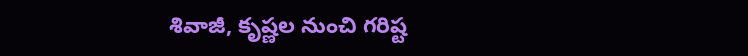శివాజీ, కృష్ణల నుంచి గరిష్ట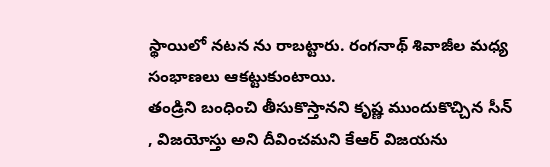స్థాయిలో నటన ను రాబట్టారు. రంగనాథ్ శివాజీల మధ్య సంభాణలు ఆకట్టుకుంటాయి.
తండ్రిని బంధించి తీసుకొస్తానని కృష్ణ ముందుకొచ్చిన సీన్ , విజయోస్తు అని దీవించమని కేఆర్ విజయను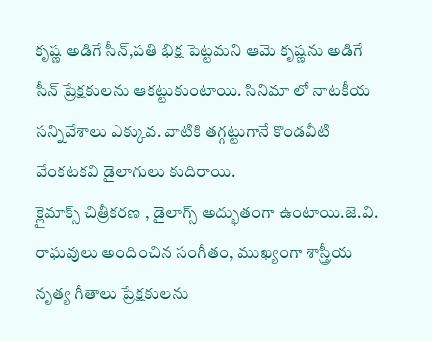కృష్ణ అడిగే సీన్,పతి భిక్ష పెట్టమని ఆమె కృష్ణను అడిగే సీన్ ప్రేక్షకులను ఆకట్టుకుంటాయి. సినిమా లో నాటకీయ సన్నివేశాలు ఎక్కువ. వాటికి తగ్గట్టుగానే కొండవీటి వేంకటకవి డైలాగులు కుదిరాయి.
క్లైమాక్స్ చిత్రీకరణ , డైలాగ్స్ అద్భుతంగా ఉంటాయి.జె.వి. రాఘవులు అందించిన సంగీతం, ముఖ్యంగా శాస్త్రీయ నృత్య గీతాలు ప్రేక్షకులను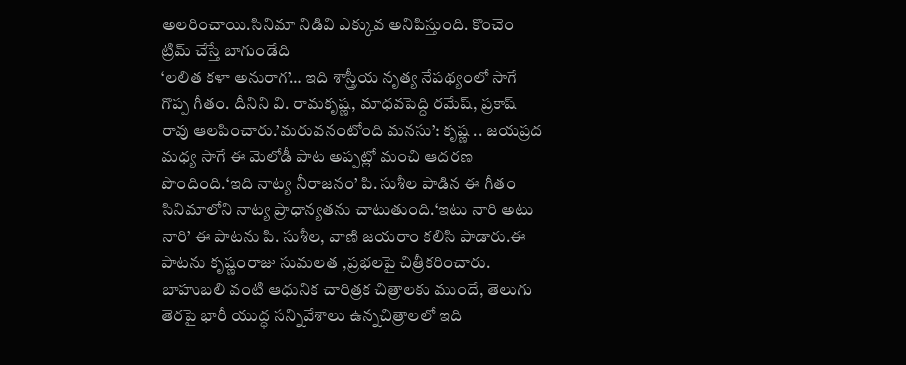అలరించాయి.సినిమా నిడివి ఎక్కువ అనిపిస్తుంది. కొంచెం ట్రిమ్ చేస్తే బాగుండేది
‘లలిత కళా అనురాగ’… ఇది శాస్త్రీయ నృత్య నేపథ్యంలో సాగే గొప్ప గీతం. దీనిని వి. రామకృష్ణ, మాధవపెద్ది రమేష్, ప్రకాష్ రావు ఆలపించారు.’మరువనంటోంది మనసు’: కృష్ణ .. జయప్రద మధ్య సాగే ఈ మెలోడీ పాట అప్పట్లో మంచి ఆదరణ పొందింది.‘ఇది నాట్య నీరాజనం’ పి. సుశీల పాడిన ఈ గీతం సినిమాలోని నాట్య ప్రాధాన్యతను చాటుతుంది.‘ఇటు నారి అటు నారి’ ఈ పాటను పి. సుశీల, వాణి జయరాం కలిసి పాడారు.ఈ పాటను కృష్ణంరాజు సుమలత ,ప్రభలపై చిత్రీకరించారు.
బాహుబలి వంటి ఆధునిక చారిత్రక చిత్రాలకు ముందే, తెలుగు తెరపై భారీ యుద్ధ సన్నివేశాలు ఉన్నచిత్రాలలో ఇది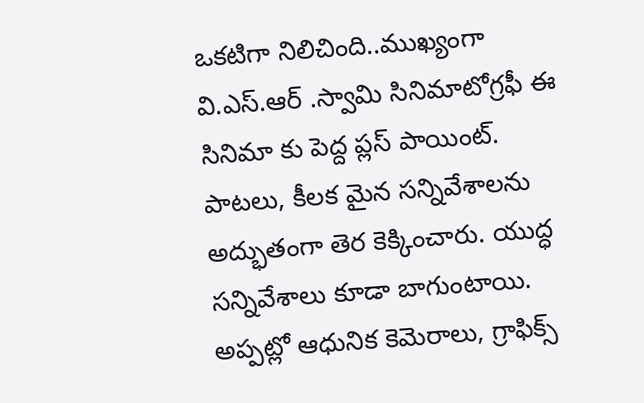ఒకటిగా నిలిచింది..ముఖ్యంగా వి.ఎస్.ఆర్ .స్వామి సినిమాటోగ్రఫీ ఈ సినిమా కు పెద్ద ప్లస్ పాయింట్. పాటలు, కీలక మైన సన్నివేశాలను అద్భుతంగా తెర కెక్కించారు. యుద్ధ సన్నివేశాలు కూడా బాగుంటాయి. అప్పట్లో ఆధునిక కెమెరాలు, గ్రాఫిక్స్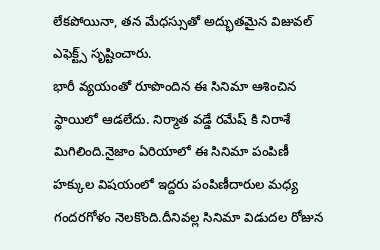లేకపోయినా, తన మేధస్సుతో అద్భుతమైన విజువల్ ఎఫెక్ట్స్ సృష్టించారు.
భారీ వ్యయంతో రూపొందిన ఈ సినిమా ఆశించిన స్థాయిలో ఆడలేదు. నిర్మాత వడ్డే రమేష్ కి నిరాశే మిగిలింది.నైజాం ఏరియాలో ఈ సినిమా పంపిణీ హక్కుల విషయంలో ఇద్దరు పంపిణీదారుల మధ్య గందరగోళం నెలకొంది.దీనివల్ల సినిమా విడుదల రోజున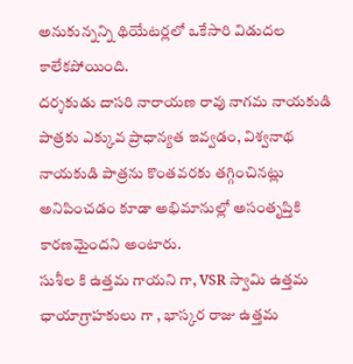అనుకున్నన్ని థియేటర్లలో ఒకేసారి విడుదల కాలేకపోయింది.
దర్శకుడు దాసరి నారాయణ రావు నాగమ నాయకుడి పాత్రకు ఎక్కువ ప్రాధాన్యత ఇవ్వడం, విశ్వనాథ నాయకుడి పాత్రను కొంతవరకు తగ్గించినట్లు అనిపించడం కూడా అభిమానుల్లో అసంతృప్తికి కారణమైందని అంటారు.
సుశీల కి ఉత్తమ గాయని గా, VSR స్వామి ఉత్తమ ఛాయాగ్రాహకులు గా , భాస్కర రాజు ఉత్తమ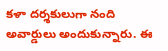కళా దర్శకులుగా నంది అవార్డులు అందుకున్నారు. ఈ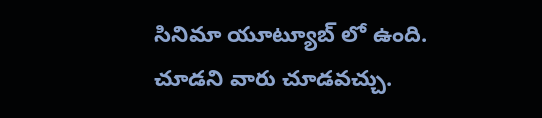సినిమా యూట్యూబ్ లో ఉంది. చూడని వారు చూడవచ్చు.